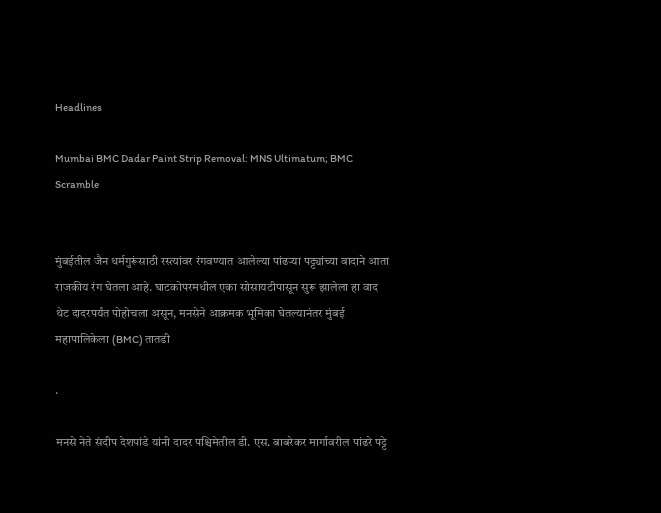Headlines

Mumbai BMC Dadar Paint Strip Removal: MNS Ultimatum; BMC Scramble


मुंबईतील जैन धर्मगुरूंसाठी रस्त्यांवर रंगवण्यात आलेल्या पांढऱ्या पट्ट्यांच्या वादाने आता राजकीय रंग घेतला आहे. घाटकोपरमधील एका सोसायटीपासून सुरू झालेला हा वाद थेट दादरपर्यंत पोहोचला असून, मनसेने आक्रमक भूमिका घेतल्यानंतर मुंबई महापालिकेला (BMC) तातडी

.

मनसे नेते संदीप देशपांडे यांनी दादर पश्चिमेतील डी. एस. बाबरेकर मार्गावरील पांढरे पट्टे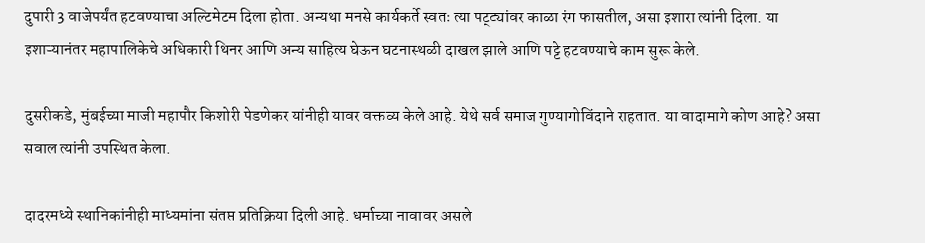दुपारी 3 वाजेपर्यंत हटवण्याचा अल्टिमेटम दिला होता. अन्यथा मनसे कार्यकर्ते स्वतः त्या पट्ट्यांवर काळा रंग फासतील, असा इशारा त्यांनी दिला. या इशाऱ्यानंतर महापालिकेचे अधिकारी थिनर आणि अन्य साहित्य घेऊन घटनास्थळी दाखल झाले आणि पट्टे हटवण्याचे काम सुरू केले.

दुसरीकडे, मुंबईच्या माजी महापौर किशोरी पेडणेकर यांनीही यावर वक्तव्य केले आहे. येथे सर्व समाज गुण्यागोविंदाने राहतात. या वादामागे कोण आहे? असा सवाल त्यांनी उपस्थित केला.

दादरमध्ये स्थानिकांनीही माध्यमांना संतप्त प्रतिक्रिया दिली आहे. धर्माच्या नावावर असले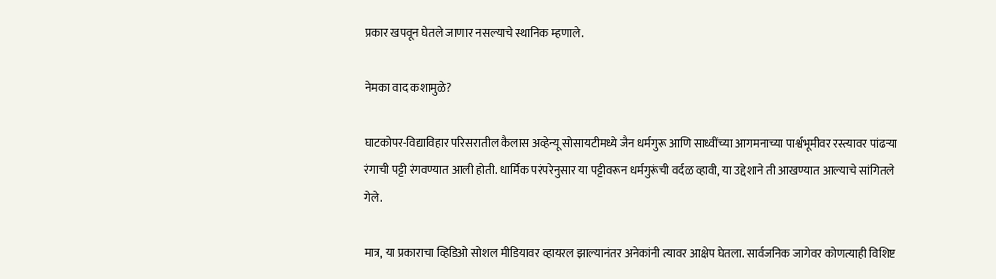प्रकार खपवून घेतले जाणार नसल्याचे स्थानिक म्हणाले.

नेमका वाद कशामुळे?

घाटकोपर-विद्याविहार परिसरातील कैलास अव्हेन्यू सोसायटीमध्ये जैन धर्मगुरू आणि साध्वींच्या आगमनाच्या पार्श्वभूमीवर रस्त्यावर पांढऱ्या रंगाची पट्टी रंगवण्यात आली होती. धार्मिक परंपरेनुसार या पट्टीवरून धर्मगुरूंची वर्दळ व्हावी, या उद्देशाने ती आखण्यात आल्याचे सांगितले गेले.

मात्र, या प्रकाराचा व्हिडिओ सोशल मीडियावर व्हायरल झाल्यानंतर अनेकांनी त्यावर आक्षेप घेतला. सार्वजनिक जागेवर कोणत्याही विशिष्ट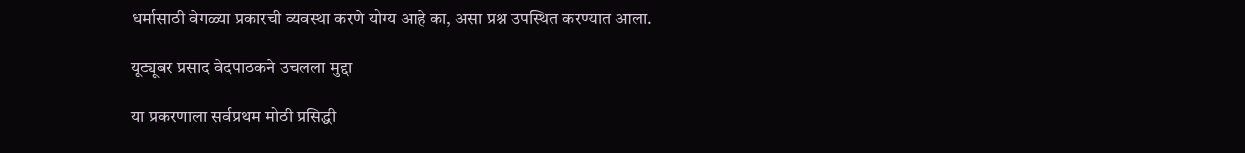धर्मासाठी वेगळ्या प्रकारची व्यवस्था करणे योग्य आहे का, असा प्रश्न उपस्थित करण्यात आला.

यूट्यूबर प्रसाद वेदपाठकने उचलला मुद्दा

या प्रकरणाला सर्वप्रथम मोठी प्रसिद्धी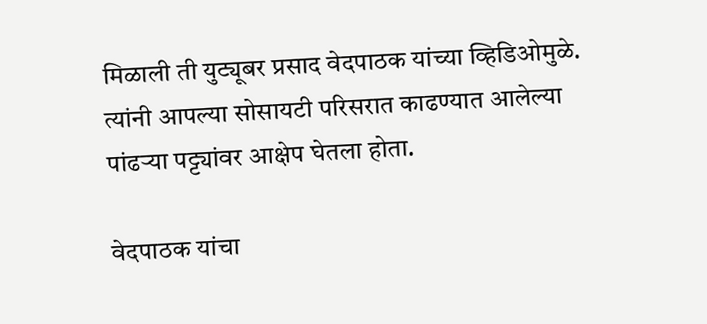मिळाली ती युट्यूबर प्रसाद वेदपाठक यांच्या व्हिडिओमुळे. त्यांनी आपल्या सोसायटी परिसरात काढण्यात आलेल्या पांढऱ्या पट्ट्यांवर आक्षेप घेतला होता.

वेदपाठक यांचा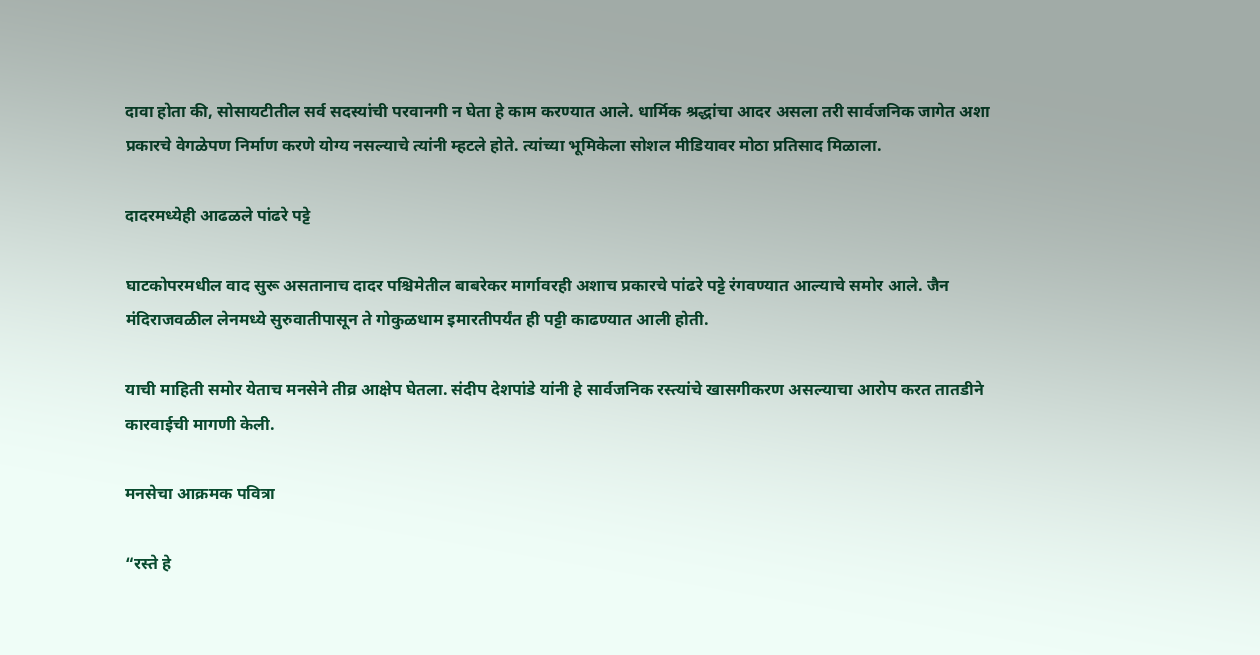दावा होता की, सोसायटीतील सर्व सदस्यांची परवानगी न घेता हे काम करण्यात आले. धार्मिक श्रद्धांचा आदर असला तरी सार्वजनिक जागेत अशा प्रकारचे वेगळेपण निर्माण करणे योग्य नसल्याचे त्यांनी म्हटले होते. त्यांच्या भूमिकेला सोशल मीडियावर मोठा प्रतिसाद मिळाला.

दादरमध्येही आढळले पांढरे पट्टे

घाटकोपरमधील वाद सुरू असतानाच दादर पश्चिमेतील बाबरेकर मार्गावरही अशाच प्रकारचे पांढरे पट्टे रंगवण्यात आल्याचे समोर आले. जैन मंदिराजवळील लेनमध्ये सुरुवातीपासून ते गोकुळधाम इमारतीपर्यंत ही पट्टी काढण्यात आली होती.

याची माहिती समोर येताच मनसेने तीव्र आक्षेप घेतला. संदीप देशपांडे यांनी हे सार्वजनिक रस्त्यांचे खासगीकरण असल्याचा आरोप करत तातडीने कारवाईची मागणी केली.

मनसेचा आक्रमक पवित्रा

“रस्ते हे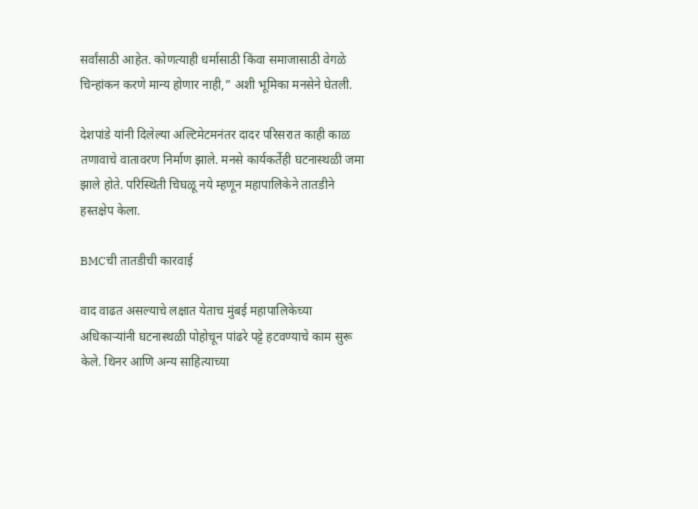सर्वांसाठी आहेत. कोणत्याही धर्मासाठी किंवा समाजासाठी वेगळे चिन्हांकन करणे मान्य होणार नाही,” अशी भूमिका मनसेने घेतली.

देशपांडे यांनी दिलेल्या अल्टिमेटमनंतर दादर परिसरात काही काळ तणावाचे वातावरण निर्माण झाले. मनसे कार्यकर्तेही घटनास्थळी जमा झाले होते. परिस्थिती चिघळू नये म्हणून महापालिकेने तातडीने हस्तक्षेप केला.

BMCची तातडीची कारवाई

वाद वाढत असल्याचे लक्षात येताच मुंबई महापालिकेच्या अधिकाऱ्यांनी घटनास्थळी पोहोचून पांढरे पट्टे हटवण्याचे काम सुरू केले. थिनर आणि अन्य साहित्याच्या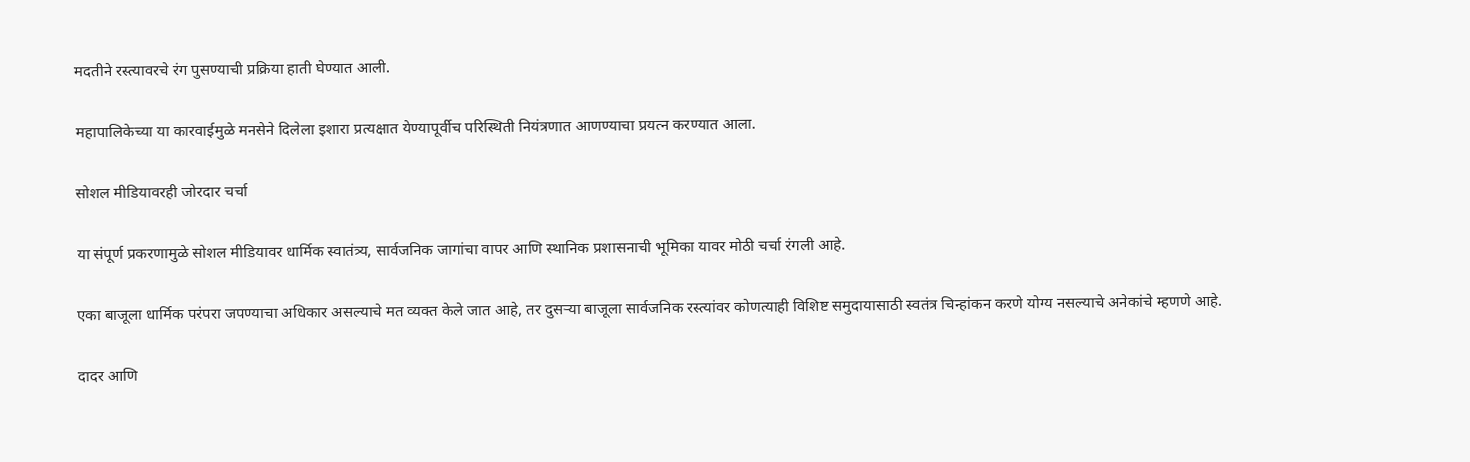मदतीने रस्त्यावरचे रंग पुसण्याची प्रक्रिया हाती घेण्यात आली.

महापालिकेच्या या कारवाईमुळे मनसेने दिलेला इशारा प्रत्यक्षात येण्यापूर्वीच परिस्थिती नियंत्रणात आणण्याचा प्रयत्न करण्यात आला.

सोशल मीडियावरही जोरदार चर्चा

या संपूर्ण प्रकरणामुळे सोशल मीडियावर धार्मिक स्वातंत्र्य, सार्वजनिक जागांचा वापर आणि स्थानिक प्रशासनाची भूमिका यावर मोठी चर्चा रंगली आहे.

एका बाजूला धार्मिक परंपरा जपण्याचा अधिकार असल्याचे मत व्यक्त केले जात आहे, तर दुसऱ्या बाजूला सार्वजनिक रस्त्यांवर कोणत्याही विशिष्ट समुदायासाठी स्वतंत्र चिन्हांकन करणे योग्य नसल्याचे अनेकांचे म्हणणे आहे.

दादर आणि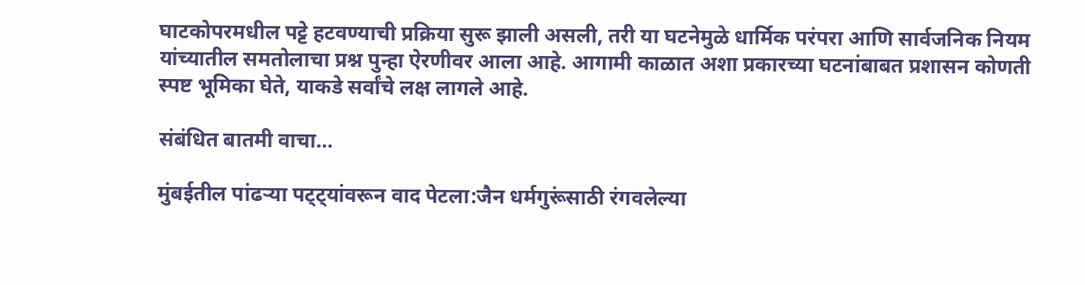घाटकोपरमधील पट्टे हटवण्याची प्रक्रिया सुरू झाली असली, तरी या घटनेमुळे धार्मिक परंपरा आणि सार्वजनिक नियम यांच्यातील समतोलाचा प्रश्न पुन्हा ऐरणीवर आला आहे. आगामी काळात अशा प्रकारच्या घटनांबाबत प्रशासन कोणती स्पष्ट भूमिका घेते, याकडे सर्वांचे लक्ष लागले आहे.

संबंधित बातमी वाचा…

मुंबईतील पांढऱ्या पट्ट्यांवरून वाद पेटला:जैन धर्मगुरूंसाठी रंगवलेल्या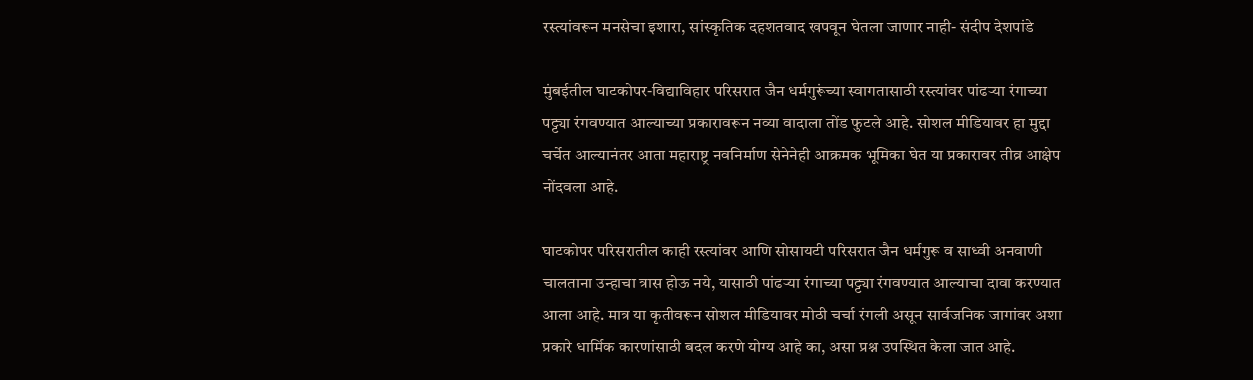रस्त्यांवरून मनसेचा इशारा, सांस्कृतिक दहशतवाद खपवून घेतला जाणार नाही- संदीप देशपांडे

मुंबईतील घाटकोपर-विद्याविहार परिसरात जैन धर्मगुरूंच्या स्वागतासाठी रस्त्यांवर पांढऱ्या रंगाच्या पट्ट्या रंगवण्यात आल्याच्या प्रकारावरून नव्या वादाला तोंड फुटले आहे. सोशल मीडियावर हा मुद्दा चर्चेत आल्यानंतर आता महाराष्ट्र नवनिर्माण सेनेनेही आक्रमक भूमिका घेत या प्रकारावर तीव्र आक्षेप नोंदवला आहे.

घाटकोपर परिसरातील काही रस्त्यांवर आणि सोसायटी परिसरात जैन धर्मगुरू व साध्वी अनवाणी चालताना उन्हाचा त्रास होऊ नये, यासाठी पांढऱ्या रंगाच्या पट्ट्या रंगवण्यात आल्याचा दावा करण्यात आला आहे. मात्र या कृतीवरून सोशल मीडियावर मोठी चर्चा रंगली असून सार्वजनिक जागांवर अशा प्रकारे धार्मिक कारणांसाठी बदल करणे योग्य आहे का, असा प्रश्न उपस्थित केला जात आहे.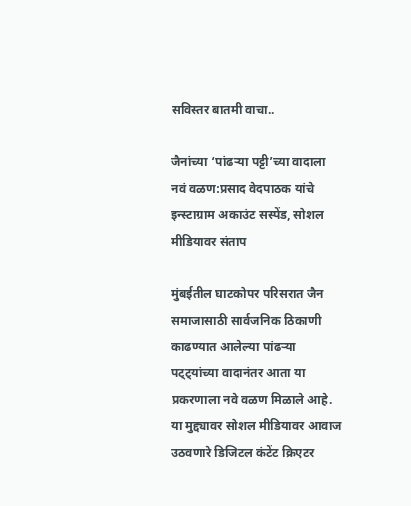सविस्तर बातमी वाचा..

जैनांच्या ‘पांढऱ्या पट्टी’च्या वादाला नवं वळण:प्रसाद वेदपाठक यांचे इन्स्टाग्राम अकाउंट सस्पेंड, सोशल मीडियावर संताप

मुंबईतील घाटकोपर परिसरात जैन समाजासाठी सार्वजनिक ठिकाणी काढण्यात आलेल्या पांढऱ्या पट्ट्यांच्या वादानंतर आता या प्रकरणाला नवे वळण मिळाले आहे. या मुद्द्यावर सोशल मीडियावर आवाज उठवणारे डिजिटल कंटेंट क्रिएटर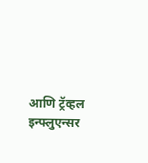आणि ट्रॅव्हल इन्फ्लुएन्सर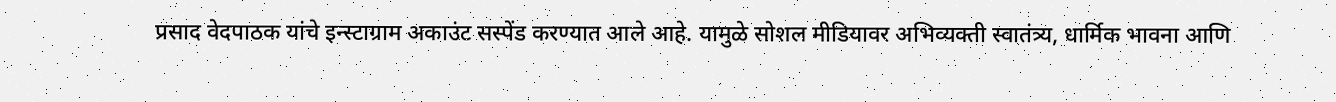प्रसाद वेदपाठक यांचे इन्स्टाग्राम अकाउंट सस्पेंड करण्यात आले आहे. यामुळे सोशल मीडियावर अभिव्यक्ती स्वातंत्र्य, धार्मिक भावना आणि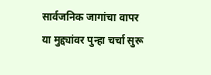सार्वजनिक जागांचा वापर या मुद्द्यांवर पुन्हा चर्चा सुरू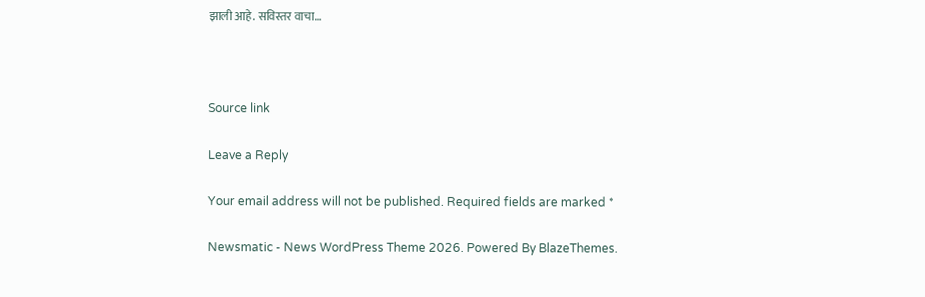झाली आहे. सविस्तर वाचा…



Source link

Leave a Reply

Your email address will not be published. Required fields are marked *

Newsmatic - News WordPress Theme 2026. Powered By BlazeThemes.